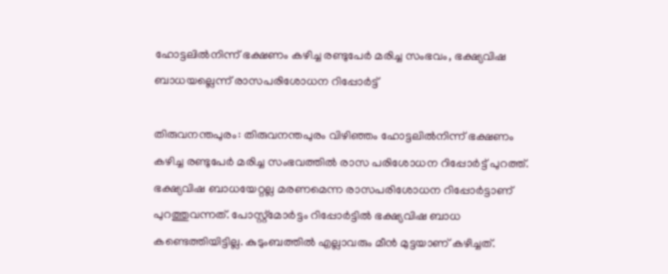ഹോട്ടലിൽനിന്ന് ഭക്ഷണം കഴിച്ച രണ്ടുപേർ മരിച്ച സംഭവം, ഭക്ഷ്യവിഷ ബാധയല്ലെന്ന് രാസപരിശോധന റിപ്പോർട്ട്

തിരുവനന്തപുരം: തിരുവനന്തപുരം വിഴിഞ്ഞം ഹോട്ടലിൽനിന്ന് ഭക്ഷണം കഴിച്ച രണ്ടുപേർ മരിച്ച സംഭവത്തിൽ രാസ പരിശോധന റിപ്പോർട്ട് പുറത്ത്. ഭക്ഷ്യവിഷ ബാധയേറ്റല്ല മരണമെന്ന രാസപരിശോധന റിപ്പോർട്ടാണ് പുറത്തുവന്നത്. പോസ്റ്റ്‌മോർട്ടം റിപ്പോർട്ടിൽ ഭക്ഷ്യവിഷ ബാധ കണ്ടെത്തിയിട്ടില്ല. കുടുംബത്തിൽ എല്ലാവരും മീൻ മുട്ടയാണ് കഴിച്ചത്.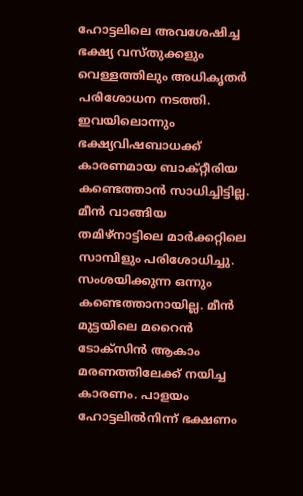ഹോട്ടലിലെ അവശേഷിച്ച ഭക്ഷ്യ വസ്തുക്കളും വെള്ളത്തിലും അധികൃതർ പരിശോധന നടത്തി. ഇവയിലൊന്നും ഭക്ഷ്യവിഷബാധക്ക് കാരണമായ ബാക്റ്റീരിയ കണ്ടെത്താൻ സാധിച്ചിട്ടില്ല. മീൻ വാങ്ങിയ തമിഴ്നാട്ടിലെ മാർക്കറ്റിലെ സാമ്പിളും പരിശോധിച്ചു. സംശയിക്കുന്ന ഒന്നും കണ്ടെത്താനായില്ല. മീൻ മുട്ടയിലെ മറൈൻ ടോക്സിൻ ആകാം മരണത്തിലേക്ക് നയിച്ച കാരണം. പാളയം ഹോട്ടലിൽനിന്ന് ഭക്ഷണം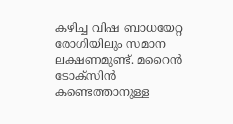കഴിച്ച വിഷ ബാധയേറ്റ രോഗിയിലും സമാന ലക്ഷണമുണ്ട്. മറൈൻ ടോക്സിൻ കണ്ടെത്താനുള്ള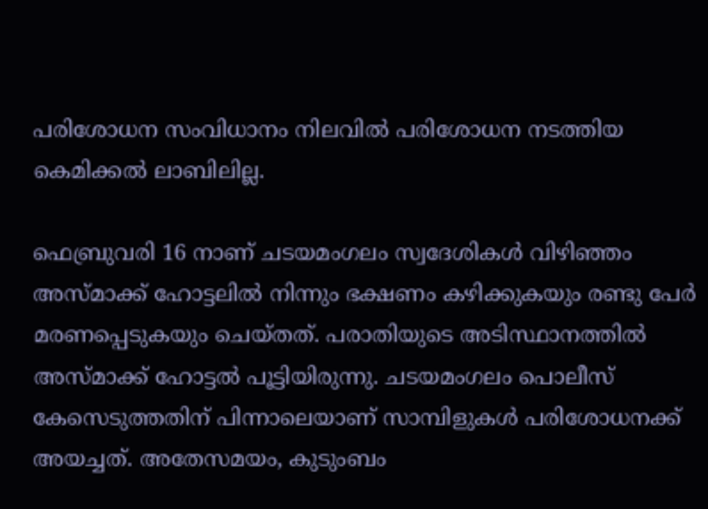പരിശോധന സംവിധാനം നിലവിൽ പരിശോധന നടത്തിയ കെമിക്കൽ ലാബിലില്ല.

ഫെബ്രുവരി 16 നാണ് ചടയമംഗലം സ്വദേശികൾ വിഴിഞ്ഞം അസ്മാക്ക് ഹോട്ടലിൽ നിന്നും ഭക്ഷണം കഴിക്കുകയും രണ്ടു പേർ മരണപ്പെടുകയും ചെയ്തത്. പരാതിയുടെ അടിസ്ഥാനത്തിൽ അസ്മാക്ക് ഹോട്ടൽ പൂട്ടിയിരുന്നു. ചടയമംഗലം പൊലീസ് കേസെടുത്തതിന് പിന്നാലെയാണ് സാമ്പിളുകൾ പരിശോധനക്ക് അയച്ചത്. അതേസമയം, കുടുംബം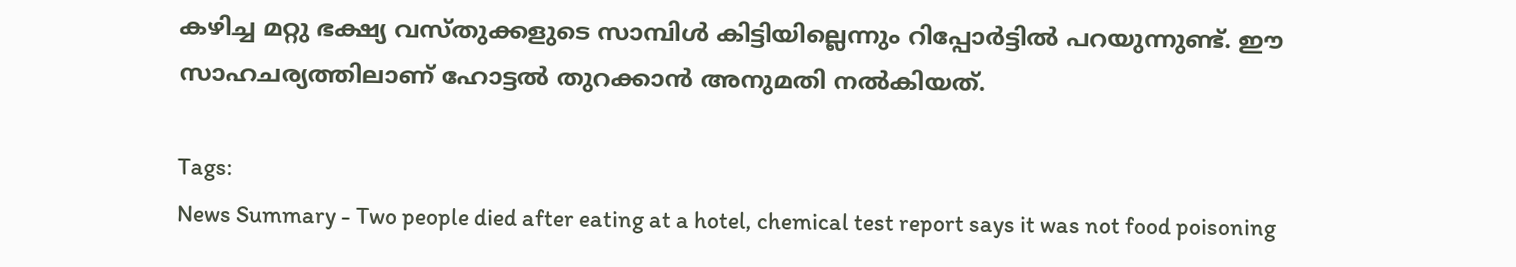കഴിച്ച മറ്റു ഭക്ഷ്യ വസ്തുക്കളുടെ സാമ്പിൾ കിട്ടിയില്ലെന്നും റിപ്പോർട്ടിൽ പറയുന്നുണ്ട്. ഈ സാഹചര്യത്തിലാണ് ഹോട്ടൽ തുറക്കാൻ അനുമതി നൽകിയത്.

Tags:
News Summary - Two people died after eating at a hotel, chemical test report says it was not food poisoning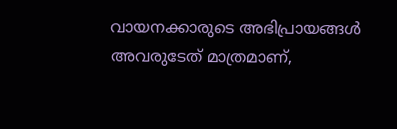വായനക്കാരുടെ അഭിപ്രായങ്ങള്‍ അവരുടേത് മാത്രമാണ്,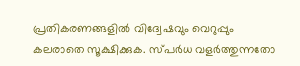പ്രതികരണങ്ങളിൽ വിദ്വേഷവും വെറുപ്പും കലരാതെ സൂക്ഷിക്കുക. സ്പർധ വളർത്തുന്നതോ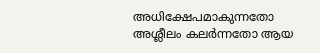അധിക്ഷേപമാകുന്നതോ അശ്ലീലം കലർന്നതോ ആയ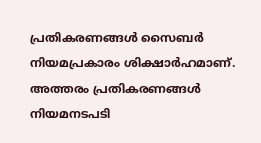പ്രതികരണങ്ങൾ സൈബർ നിയമപ്രകാരം ശിക്ഷാർഹമാണ്. അത്തരം പ്രതികരണങ്ങൾ നിയമനടപടി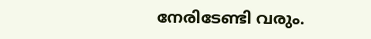നേരിടേണ്ടി വരും.